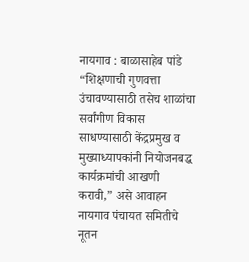नायगाव : बाळासाहेब पांडे
“शिक्षणाची गुणवत्ता उंचावण्यासाठी तसेच शाळांचा सर्वांगीण विकास साधण्यासाठी केंद्रप्रमुख व मुख्याध्यापकांनी नियोजनबद्ध कार्यक्रमांची आखणी करावी,” असे आवाहन नायगाव पंचायत समितीचे नूतन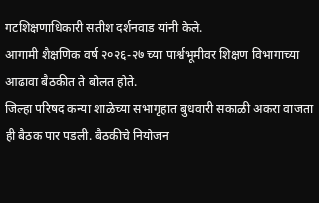गटशिक्षणाधिकारी सतीश दर्शनवाड यांनी केले.
आगामी शैक्षणिक वर्ष २०२६-२७ च्या पार्श्वभूमीवर शिक्षण विभागाच्या आढावा बैठकीत ते बोलत होते.
जिल्हा परिषद कन्या शाळेच्या सभागृहात बुधवारी सकाळी अकरा वाजता ही बैठक पार पडली. बैठकीचे नियोजन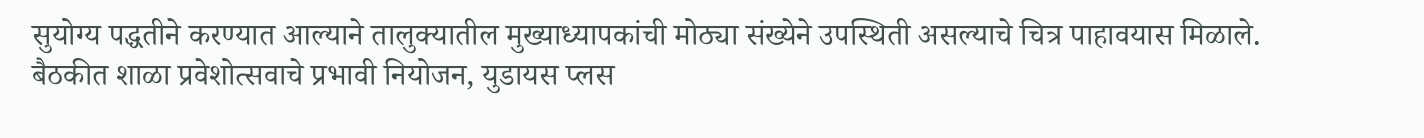सुयोग्य पद्धतीने करण्यात आल्याने तालुक्यातील मुख्याध्यापकांची मोठ्या संख्येने उपस्थिती असल्याचे चित्र पाहावयास मिळाले.
बैठकीत शाळा प्रवेशोत्सवाचे प्रभावी नियोजन, युडायस प्लस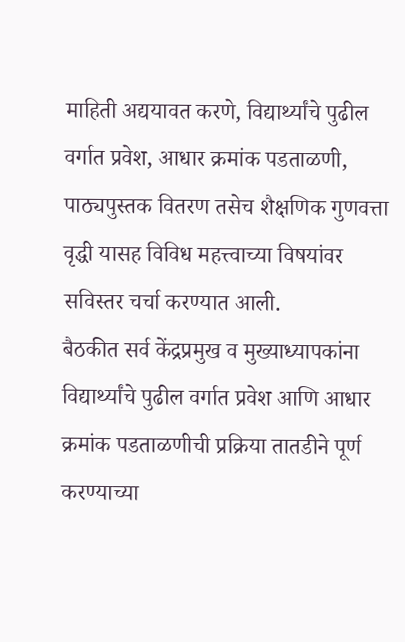माहिती अद्ययावत करणे, विद्यार्थ्यांचे पुढील वर्गात प्रवेश, आधार क्रमांक पडताळणी, पाठ्यपुस्तक वितरण तसेच शैक्षणिक गुणवत्ता वृद्धी यासह विविध महत्त्वाच्या विषयांवर सविस्तर चर्चा करण्यात आली.
बैठकीत सर्व केंद्रप्रमुख व मुख्याध्यापकांना विद्यार्थ्यांचे पुढील वर्गात प्रवेश आणि आधार क्रमांक पडताळणीची प्रक्रिया तातडीने पूर्ण करण्याच्या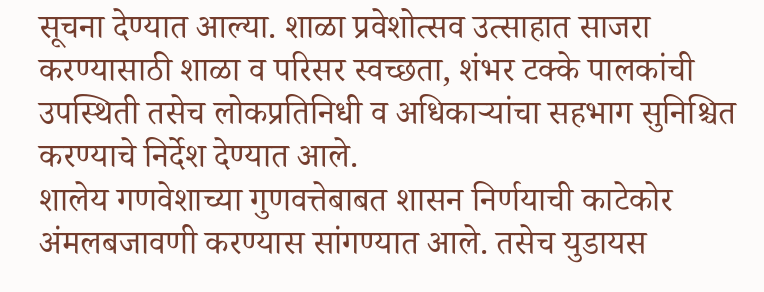सूचना देण्यात आल्या. शाळा प्रवेशोत्सव उत्साहात साजरा करण्यासाठी शाळा व परिसर स्वच्छता, शंभर टक्के पालकांची उपस्थिती तसेच लोकप्रतिनिधी व अधिकाऱ्यांचा सहभाग सुनिश्चित करण्याचे निर्देश देण्यात आले.
शालेय गणवेशाच्या गुणवत्तेबाबत शासन निर्णयाची काटेकोर अंमलबजावणी करण्यास सांगण्यात आले. तसेच युडायस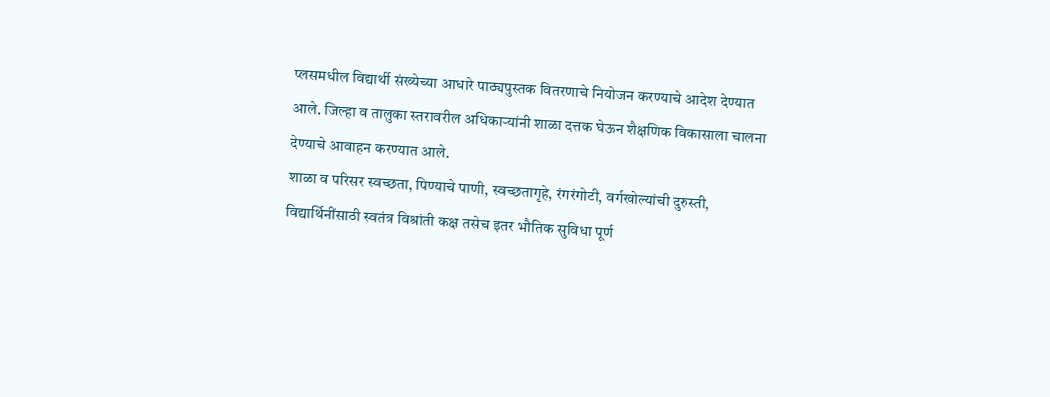प्लसमधील विद्यार्थी संख्येच्या आधारे पाठ्यपुस्तक वितरणाचे नियोजन करण्याचे आदेश देण्यात आले. जिल्हा व तालुका स्तरावरील अधिकाऱ्यांनी शाळा दत्तक घेऊन शैक्षणिक विकासाला चालना देण्याचे आवाहन करण्यात आले.
शाळा व परिसर स्वच्छता, पिण्याचे पाणी, स्वच्छतागृहे, रंगरंगोटी, वर्गखोल्यांची दुरुस्ती, विद्यार्थिनींसाठी स्वतंत्र विश्रांती कक्ष तसेच इतर भौतिक सुविधा पूर्ण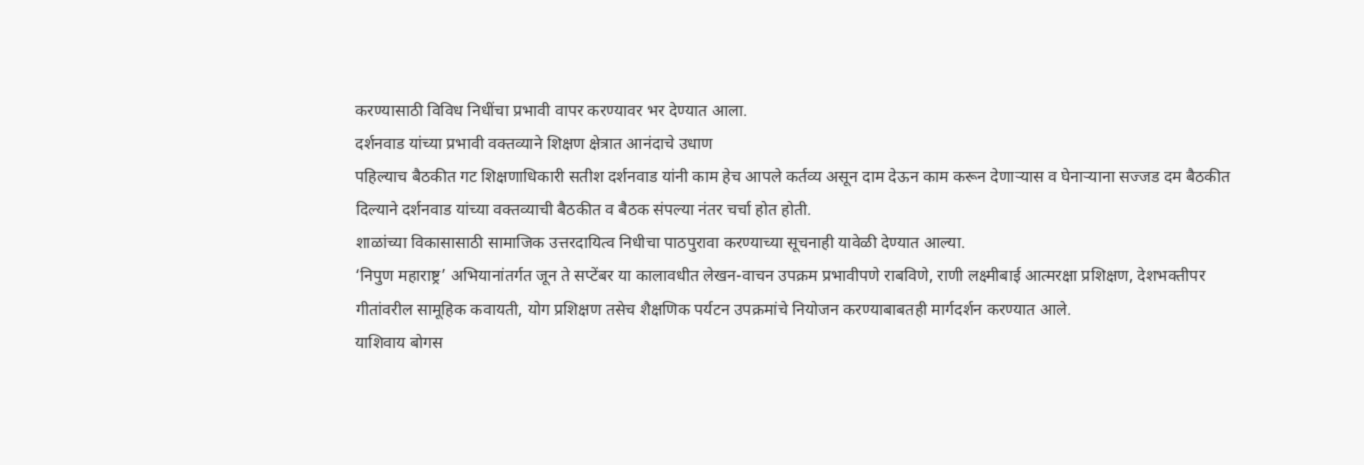करण्यासाठी विविध निधींचा प्रभावी वापर करण्यावर भर देण्यात आला.
दर्शनवाड यांच्या प्रभावी वक्तव्याने शिक्षण क्षेत्रात आनंदाचे उधाण
पहिल्याच बैठकीत गट शिक्षणाधिकारी सतीश दर्शनवाड यांनी काम हेच आपले कर्तव्य असून दाम देऊन काम करून देणाऱ्यास व घेनाऱ्याना सज्जड दम बैठकीत दिल्याने दर्शनवाड यांच्या वक्तव्याची बैठकीत व बैठक संपल्या नंतर चर्चा होत होती.
शाळांच्या विकासासाठी सामाजिक उत्तरदायित्व निधीचा पाठपुरावा करण्याच्या सूचनाही यावेळी देण्यात आल्या.
‘निपुण महाराष्ट्र’ अभियानांतर्गत जून ते सप्टेंबर या कालावधीत लेखन-वाचन उपक्रम प्रभावीपणे राबविणे, राणी लक्ष्मीबाई आत्मरक्षा प्रशिक्षण, देशभक्तीपर गीतांवरील सामूहिक कवायती, योग प्रशिक्षण तसेच शैक्षणिक पर्यटन उपक्रमांचे नियोजन करण्याबाबतही मार्गदर्शन करण्यात आले.
याशिवाय बोगस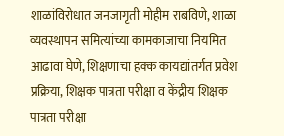शाळांविरोधात जनजागृती मोहीम राबविणे, शाळा व्यवस्थापन समित्यांच्या कामकाजाचा नियमित आढावा घेणे, शिक्षणाचा हक्क कायद्यांतर्गत प्रवेश प्रक्रिया, शिक्षक पात्रता परीक्षा व केंद्रीय शिक्षक पात्रता परीक्षा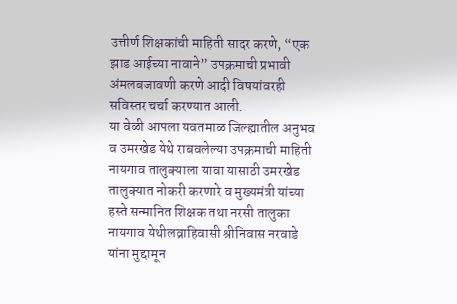उत्तीर्ण शिक्षकांची माहिती सादर करणे, “एक झाड आईच्या नावाने” उपक्रमाची प्रभावी अंमलबजावणी करणे आदी विषयांवरही सविस्तर चर्चा करण्यात आली.
या वेळी आपला यवतमाळ जिल्ह्यातील अनुभव व उमरखेड येथे राबवलेल्या उपक्रमाची माहिती नायगाव तालुक्याला यावा यासाठी उमरखेड तालुक्यात नोकरी करणारे व मुख्यमंत्री यांच्या हस्ते सन्मानित शिक्षक तथा नरसी तालुका नायगाव येथीलव्राहिवासी श्रीनिवास नरवाडे यांना मुद्दामून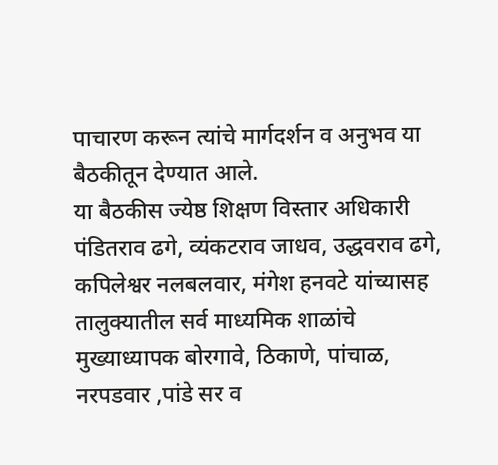पाचारण करून त्यांचे मार्गदर्शन व अनुभव या बैठकीतून देण्यात आले.
या बैठकीस ज्येष्ठ शिक्षण विस्तार अधिकारी पंडितराव ढगे, व्यंकटराव जाधव, उद्धवराव ढगे, कपिलेश्वर नलबलवार, मंगेश हनवटे यांच्यासह तालुक्यातील सर्व माध्यमिक शाळांचे मुख्याध्यापक बोरगावे, ठिकाणे, पांचाळ, नरपडवार ,पांडे सर व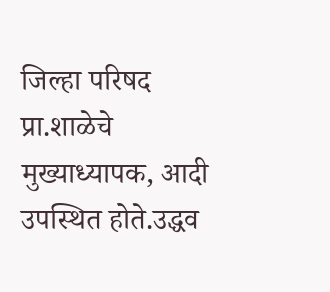जिल्हा परिषद प्रा.शाळेचे मुख्याध्यापक, आदी उपस्थित होते.उद्धव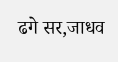ढगे सर,जाधव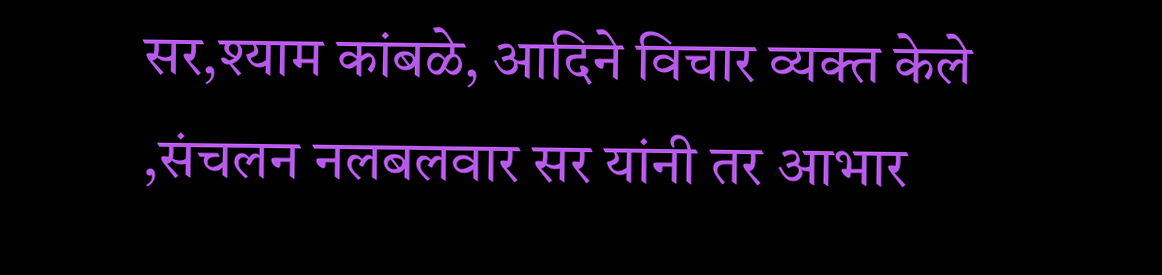सर,श्याम कांबळे, आदिने विचार व्यक्त केले ,संचलन नलबलवार सर यांनी तर आभार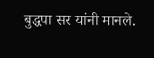बुद्धपा सर यांनी मानले.